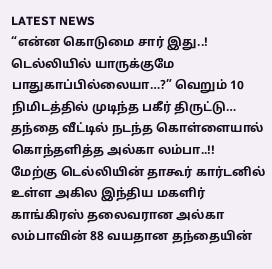LATEST NEWS
“என்ன கொடுமை சார் இது..! டெல்லியில் யாருக்குமே பாதுகாப்பில்லையா…?” வெறும் 10 நிமிடத்தில் முடிந்த பகீர் திருட்டு… தந்தை வீட்டில் நடந்த கொள்ளையால் கொந்தளித்த அல்கா லம்பா..!!
மேற்கு டெல்லியின் தாகூர் கார்டனில் உள்ள அகில இந்திய மகளிர் காங்கிரஸ் தலைவரான அல்கா லம்பாவின் 88 வயதான தந்தையின்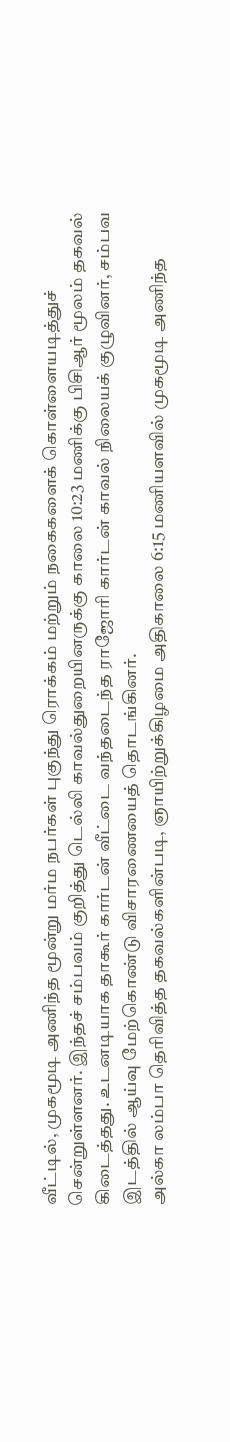வீட்டில், முகமூடி அணிந்த மூன்று மர்ம நபர்கள் புகுந்து ரொக்கம் மற்றும் நகைகளைக் கொள்ளையடித்துச் சென்றுள்ளனர். இந்தச் சம்பவம் குறித்து டெல்லி காவல்துறையினருக்கு காலை 10:23 மணிக்கு பிசிஆர் மூலம் தகவல் கிடைத்தது. உடனடியாக தாகூர் கார்டன் வீட்டை வந்தடைந்த ராஜோரி கார்டன் காவல் நிலையக் குழுவினர், சம்பவ இடத்தில் ஆய்வு மேற்கொண்டு விசாரணையைத் தொடங்கினர்.
அல்கா லம்பா தெரிவித்த தகவல்களின்படி, ஞாயிற்றுக்கிழமை அதிகாலை 6:15 மணியளவில் முகமூடி அணிந்த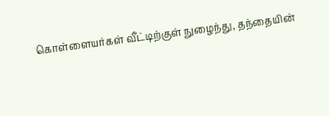கொள்ளையர்கள் வீட்டிற்குள் நுழைந்து, தந்தையின்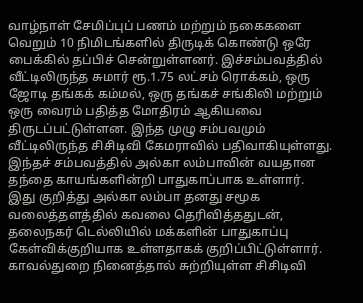வாழ்நாள் சேமிப்புப் பணம் மற்றும் நகைகளை வெறும் 10 நிமிடங்களில் திருடிக் கொண்டு ஒரே பைக்கில் தப்பிச் சென்றுள்ளனர். இச்சம்பவத்தில் வீட்டிலிருந்த சுமார் ரூ.1.75 லட்சம் ரொக்கம், ஒரு ஜோடி தங்கக் கம்மல், ஒரு தங்கச் சங்கிலி மற்றும் ஒரு வைரம் பதித்த மோதிரம் ஆகியவை திருடப்பட்டுள்ளன. இந்த முழு சம்பவமும் வீட்டிலிருந்த சிசிடிவி கேமராவில் பதிவாகியுள்ளது.
இந்தச் சம்பவத்தில் அல்கா லம்பாவின் வயதான தந்தை காயங்களின்றி பாதுகாப்பாக உள்ளார். இது குறித்து அல்கா லம்பா தனது சமூக வலைத்தளத்தில் கவலை தெரிவித்ததுடன், தலைநகர் டெல்லியில் மக்களின் பாதுகாப்பு கேள்விக்குறியாக உள்ளதாகக் குறிப்பிட்டுள்ளார். காவல்துறை நினைத்தால் சுற்றியுள்ள சிசிடிவி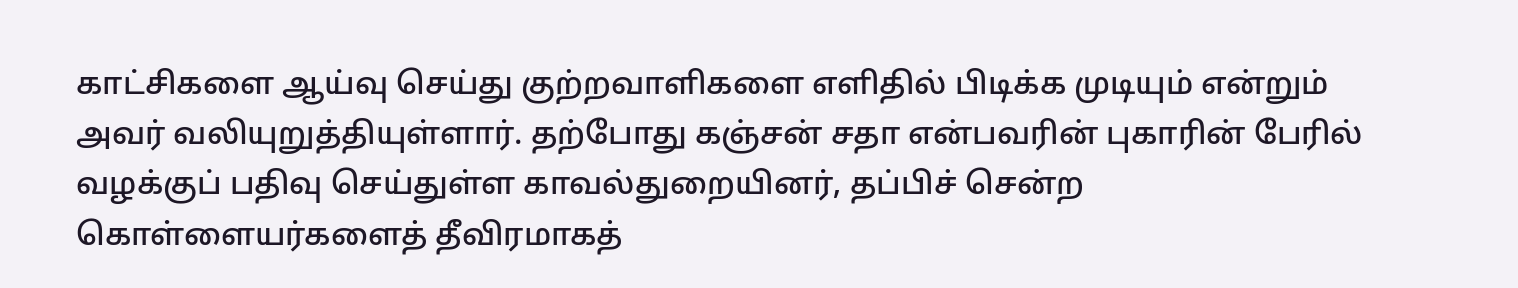காட்சிகளை ஆய்வு செய்து குற்றவாளிகளை எளிதில் பிடிக்க முடியும் என்றும் அவர் வலியுறுத்தியுள்ளார். தற்போது கஞ்சன் சதா என்பவரின் புகாரின் பேரில் வழக்குப் பதிவு செய்துள்ள காவல்துறையினர், தப்பிச் சென்ற கொள்ளையர்களைத் தீவிரமாகத்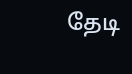தேடி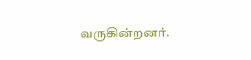வருகின்றனர்.